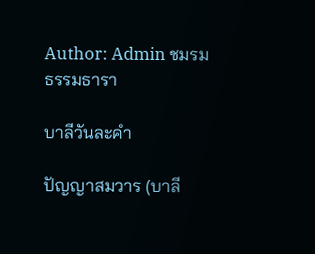Author: Admin ชมรมธรรมธารา

บาลีวันละคำ

ปัญญาสมวาร (บาลี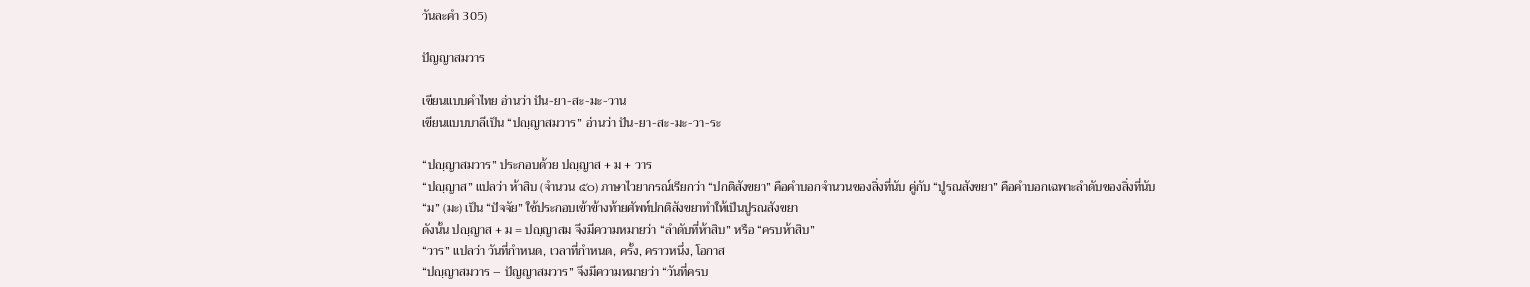วันละคำ 305)

ปัญญาสมวาร

เขียนแบบคำไทย อ่านว่า ปัน-ยา-สะ-มะ-วาน
เขียนแบบบาลีเป็น “ปญฺญาสมวาร” อ่านว่า ปัน-ยา-สะ-มะ-วา-ระ

“ปญฺญาสมวาร” ประกอบด้วย ปญฺญาส + ม + วาร
“ปญฺญาส” แปลว่า ห้าสิบ (จำนวน ๕๐) ภาษาไวยากรณ์เรียกว่า “ปกติสังขยา” คือคำบอกจำนวนของสิ่งที่นับ คู่กับ “ปูรณสังขยา” คือคำบอกเฉพาะลำดับของสิ่งที่นับ
“ม” (มะ) เป็น “ปัจจัย” ใช้ประกอบเข้าข้างท้ายศัพท์ปกติสังขยาทำให้เป็นปูรณสังขยา
ดังนั้น ปญฺญาส + ม = ปญฺญาสม จึงมีความหมายว่า “ลำดับที่ห้าสิบ” หรือ “ครบห้าสิบ”
“วาร” แปลว่า วันที่กำหนด, เวลาที่กำหนด, ครั้ง, คราวหนึ่ง, โอกาส
“ปญฺญาสมวาร – ปัญญาสมวาร” จึงมีความหมายว่า “วันที่ครบ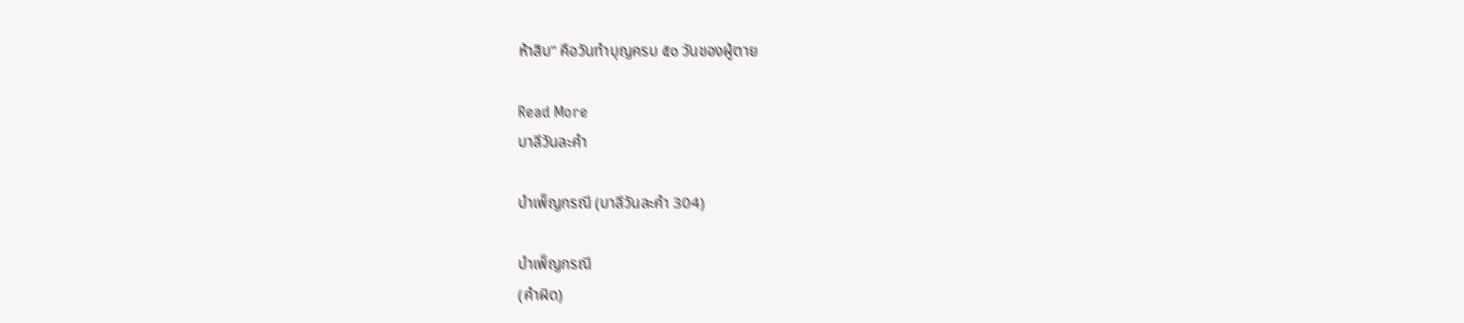ห้าสิบ” คือวันทำบุญครบ ๕๐ วันของผู้ตาย

Read More
บาลีวันละคำ

บำเพ็ญกรณี (บาลีวันละคำ 304)

บำเพ็ญกรณี
(คำผิด)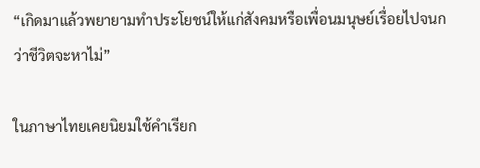“เกิดมาแล้วพยายามทำประโยชน์ให้แก่สังคมหรือเพื่อนมนุษย์เรื่อยไปจนกว่าชีวิตจะหาไม่”

ในภาษาไทยเคยนิยมใช้คำเรียก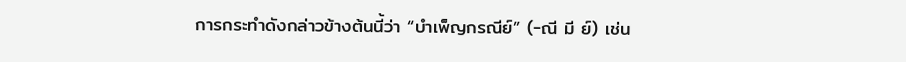การกระทำดังกล่าวข้างต้นนี้ว่า “บำเพ็ญกรณีย์” (-ณี มี ย์) เช่น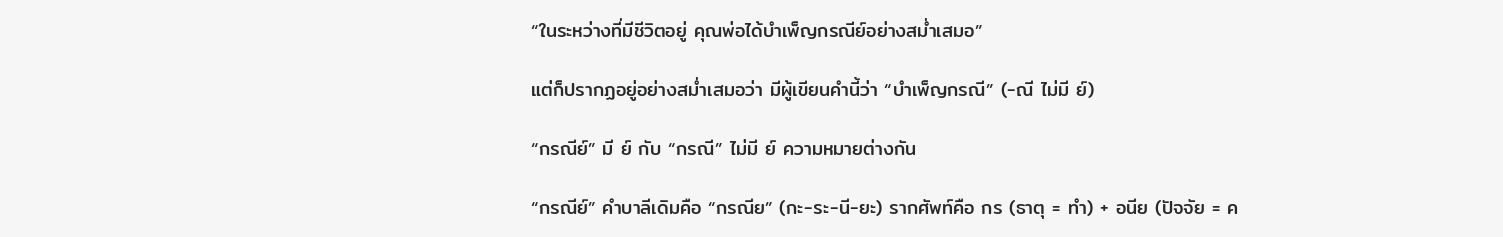“ในระหว่างที่มีชีวิตอยู่ คุณพ่อได้บำเพ็ญกรณีย์อย่างสม่ำเสมอ”

แต่ก็ปรากฏอยู่อย่างสม่ำเสมอว่า มีผู้เขียนคำนี้ว่า “บำเพ็ญกรณี” (-ณี ไม่มี ย์)

“กรณีย์” มี ย์ กับ “กรณี” ไม่มี ย์ ความหมายต่างกัน

“กรณีย์” คำบาลีเดิมคือ “กรณีย” (กะ-ระ-นี-ยะ) รากศัพท์คือ กร (ธาตุ = ทำ) + อนีย (ปัจจัย = ค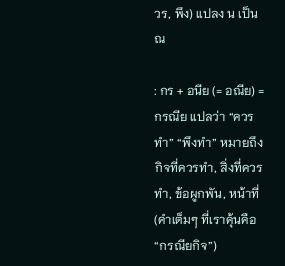วร, พึง) แปลง น เป็น ณ

: กร + อนีย (= อณีย) = กรณีย แปลว่า “ควรทำ” “พึงทำ” หมายถึงกิจที่ควรทำ, สิ่งที่ควรทำ, ข้อผูกพัน, หน้าที่ (คำเต็มๆ ที่เราคุ้นคือ “กรณียกิจ”)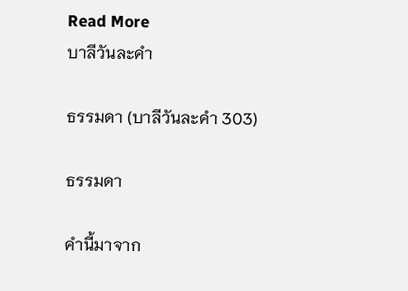Read More
บาลีวันละคำ

ธรรมดา (บาลีวันละคำ 303)

ธรรมดา

คำนี้มาจาก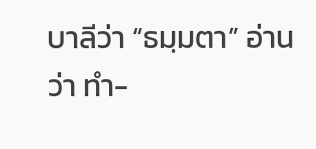บาลีว่า “ธมฺมตา” อ่านว่า ทำ-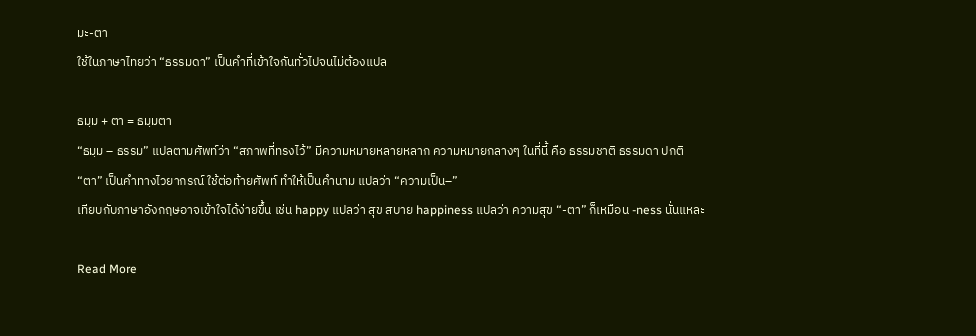มะ-ตา
ใช้ในภาษาไทยว่า “ธรรมดา” เป็นคำที่เข้าใจกันทั่วไปจนไม่ต้องแปล

ธมฺม + ตา = ธมฺมตา
“ธมฺม – ธรรม” แปลตามศัพท์ว่า “สภาพที่ทรงไว้” มีความหมายหลายหลาก ความหมายกลางๆ ในที่นี้ คือ ธรรมชาติ ธรรมดา ปกติ
“ตา” เป็นคำทางไวยากรณ์ ใช้ต่อท้ายศัพท์ ทำให้เป็นคำนาม แปลว่า “ความเป็น–”
เทียบกับภาษาอังกฤษอาจเข้าใจได้ง่ายขึ้น เช่น happy แปลว่า สุข สบาย happiness แปลว่า ความสุข “-ตา” ก็เหมือน -ness นั่นแหละ

Read More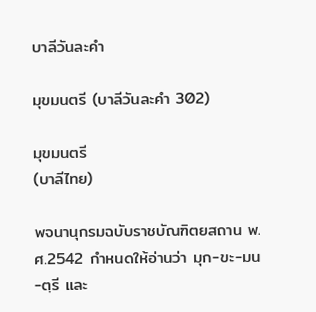บาลีวันละคำ

มุขมนตรี (บาลีวันละคำ 302)

มุขมนตรี
(บาลีไทย)

พจนานุกรมฉบับราชบัณฑิตยสถาน พ.ศ.2542 กำหนดให้อ่านว่า มุก-ขะ-มน-ตฺรี และ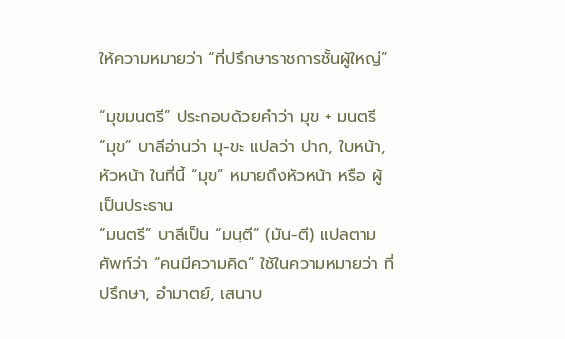ให้ความหมายว่า “ที่ปรึกษาราชการชั้นผู้ใหญ่”

“มุขมนตรี” ประกอบด้วยคำว่า มุข + มนตรี
“มุข” บาลีอ่านว่า มุ-ขะ แปลว่า ปาก, ใบหน้า, หัวหน้า ในที่นี้ “มุข” หมายถึงหัวหน้า หรือ ผู้เป็นประธาน
“มนตรี” บาลีเป็น “มนฺตี” (มัน-ตี) แปลตามศัพท์ว่า “คนมีความคิด” ใช้ในความหมายว่า ที่ปรึกษา, อำมาตย์, เสนาบ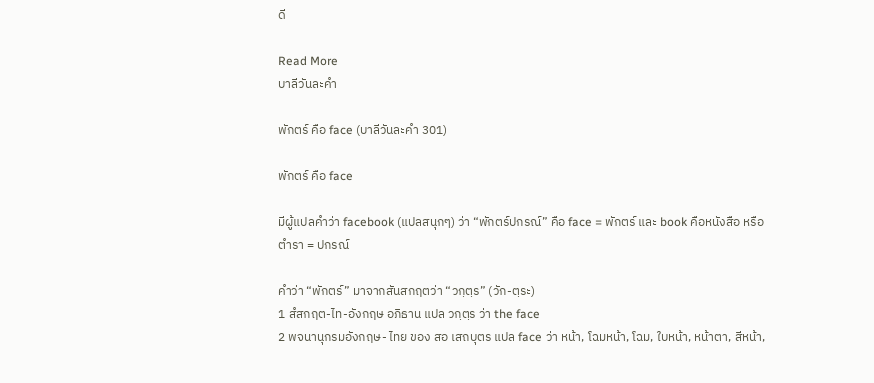ดี

Read More
บาลีวันละคำ

พักตร์ คือ face (บาลีวันละคำ 301)

พักตร์ คือ face

มีผู้แปลคำว่า facebook (แปลสนุกๆ) ว่า “พักตร์ปกรณ์” คือ face = พักตร์ และ book คือหนังสือ หรือตำรา = ปกรณ์

คำว่า “พักตร์” มาจากสันสกฤตว่า “วกฺตฺร” (วัก-ตฺระ)
1 สํสกฤต-ไท-อังกฤษ อภิธาน แปล วกฺตฺร ว่า the face
2 พจนานุกรมอังกฤษ- ไทย ของ สอ เสถบุตร แปล face ว่า หน้า, โฉมหน้า, โฉม, ใบหน้า, หน้าตา, สีหน้า,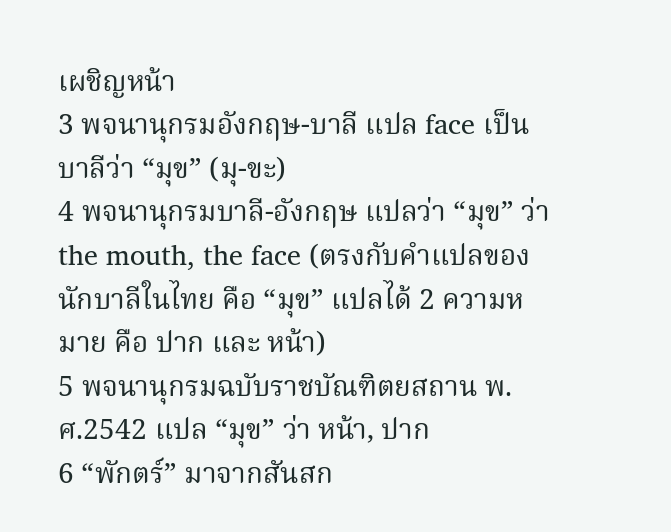เผชิญหน้า
3 พจนานุกรมอังกฤษ-บาลี แปล face เป็นบาลีว่า “มุข” (มุ-ขะ)
4 พจนานุกรมบาลี-อังกฤษ แปลว่า “มุข” ว่า the mouth, the face (ตรงกับคำแปลของนักบาลีในไทย คือ “มุข” แปลได้ 2 ความหมาย คือ ปาก และ หน้า)
5 พจนานุกรมฉบับราชบัณฑิตยสถาน พ.ศ.2542 แปล “มุข” ว่า หน้า, ปาก
6 “พักตร์” มาจากสันสก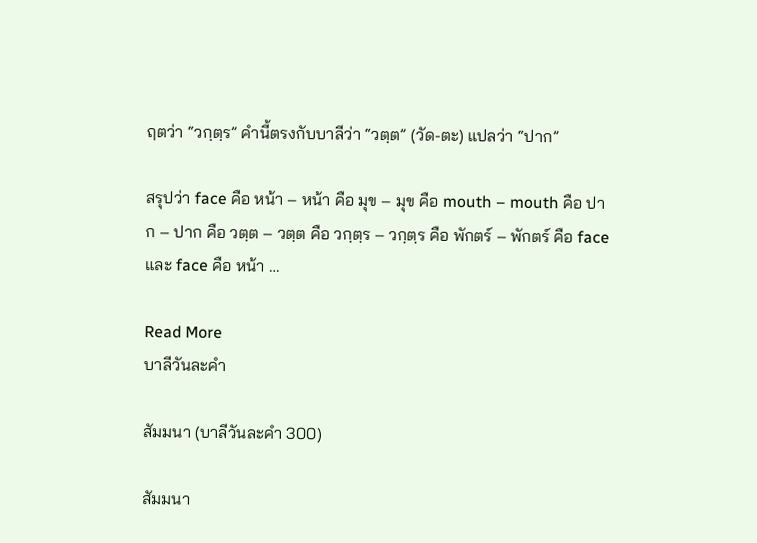ฤตว่า “วกฺตฺร” คำนี้ตรงกับบาลีว่า “วตฺต” (วัด-ตะ) แปลว่า “ปาก”

สรุปว่า face คือ หน้า – หน้า คือ มุข – มุข คือ mouth – mouth คือ ปาก – ปาก คือ วตฺต – วตฺต คือ วกฺตฺร – วกฺตฺร คือ พักตร์ – พักตร์ คือ face และ face คือ หน้า …

Read More
บาลีวันละคำ

สัมมนา (บาลีวันละคำ 300)

สัมมนา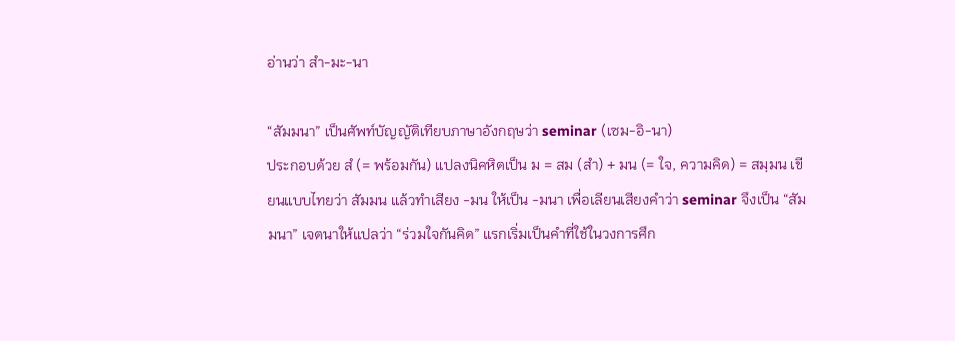อ่านว่า สำ-มะ-นา

“สัมมนา” เป็นศัพท์บัญญัติเทียบภาษาอังกฤษว่า seminar (เซม-อิ-นา)
ประกอบด้วย สํ (= พร้อมกัน) แปลงนิคหิตเป็น ม = สม (สำ) + มน (= ใจ, ความคิด) = สมฺมน เขียนแบบไทยว่า สัมมน แล้วทำเสียง -มน ให้เป็น -มนา เพื่อเลียนเสียงคำว่า seminar จึงเป็น “สัมมนา” เจตนาให้แปลว่า “ร่วมใจกันคิด” แรกเริ่มเป็นคำที่ใช้ในวงการศึก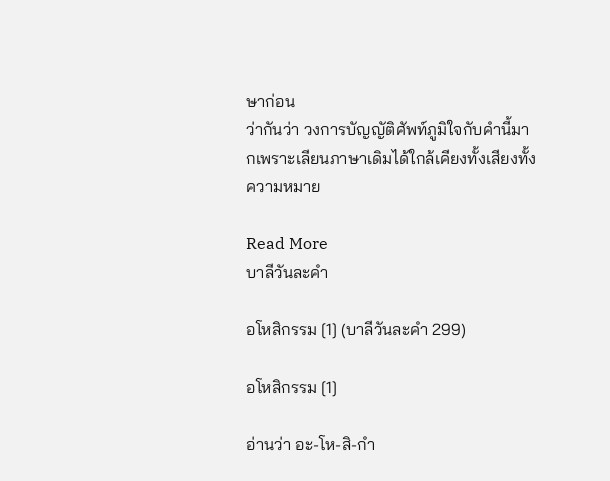ษาก่อน
ว่ากันว่า วงการบัญญัติศัพท์ภูมิใจกับคำนี้มากเพราะเลียนภาษาเดิมได้ใกล้เคียงทั้งเสียงทั้งความหมาย

Read More
บาลีวันละคำ

อโหสิกรรม [1] (บาลีวันละคำ 299)

อโหสิกรรม [1]

อ่านว่า อะ-โห-สิ-กำ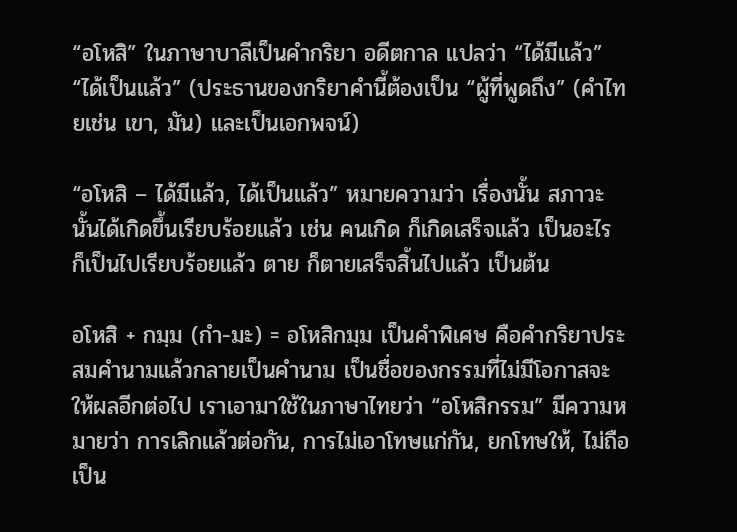“อโหสิ” ในภาษาบาลีเป็นคำกริยา อดีตกาล แปลว่า “ได้มีแล้ว” “ได้เป็นแล้ว” (ประธานของกริยาคำนี้ต้องเป็น “ผู้ที่พูดถึง” (คำไทยเช่น เขา, มัน) และเป็นเอกพจน์)

“อโหสิ – ได้มีแล้ว, ได้เป็นแล้ว” หมายความว่า เรื่องนั้น สภาวะนั้นได้เกิดขึ้นเรียบร้อยแล้ว เช่น คนเกิด ก็เกิดเสร็จแล้ว เป็นอะไร ก็เป็นไปเรียบร้อยแล้ว ตาย ก็ตายเสร็จสิ้นไปแล้ว เป็นต้น

อโหสิ + กมฺม (กำ-มะ) = อโหสิกมฺม เป็นคำพิเศษ คือคำกริยาประสมคำนามแล้วกลายเป็นคำนาม เป็นชื่อของกรรมที่ไม่มีโอกาสจะให้ผลอีกต่อไป เราเอามาใช้ในภาษาไทยว่า “อโหสิกรรม” มีความหมายว่า การเลิกแล้วต่อกัน, การไม่เอาโทษแก่กัน, ยกโทษให้, ไม่ถือเป็น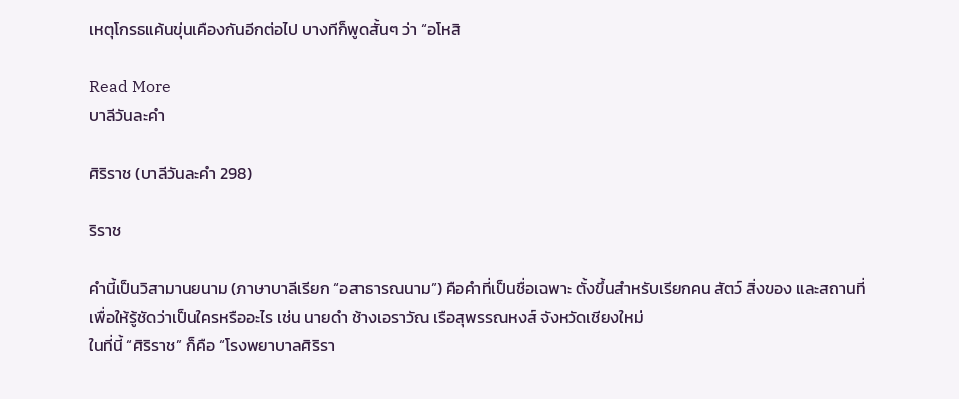เหตุโกรธแค้นขุ่นเคืองกันอีกต่อไป บางทีก็พูดสั้นๆ ว่า “อโหสิ

Read More
บาลีวันละคำ

ศิริราช (บาลีวันละคำ 298)

ริราช

คำนี้เป็นวิสามานยนาม (ภาษาบาลีเรียก “อสาธารณนาม”) คือคําที่เป็นชื่อเฉพาะ ตั้งขึ้นสําหรับเรียกคน สัตว์ สิ่งของ และสถานที่ เพื่อให้รู้ชัดว่าเป็นใครหรืออะไร เช่น นายดํา ช้างเอราวัณ เรือสุพรรณหงส์ จังหวัดเชียงใหม่
ในที่นี้ “ศิริราช” ก็คือ “โรงพยาบาลศิริรา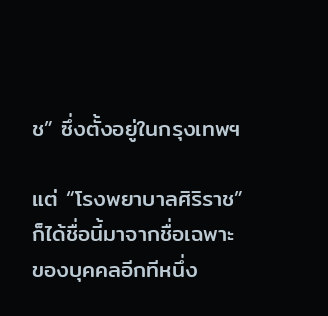ช” ซึ่งตั้งอยู่ในกรุงเทพฯ

แต่ “โรงพยาบาลศิริราช” ก็ได้ชื่อนี้มาจากชื่อเฉพาะของบุคคลอีกทีหนึ่ง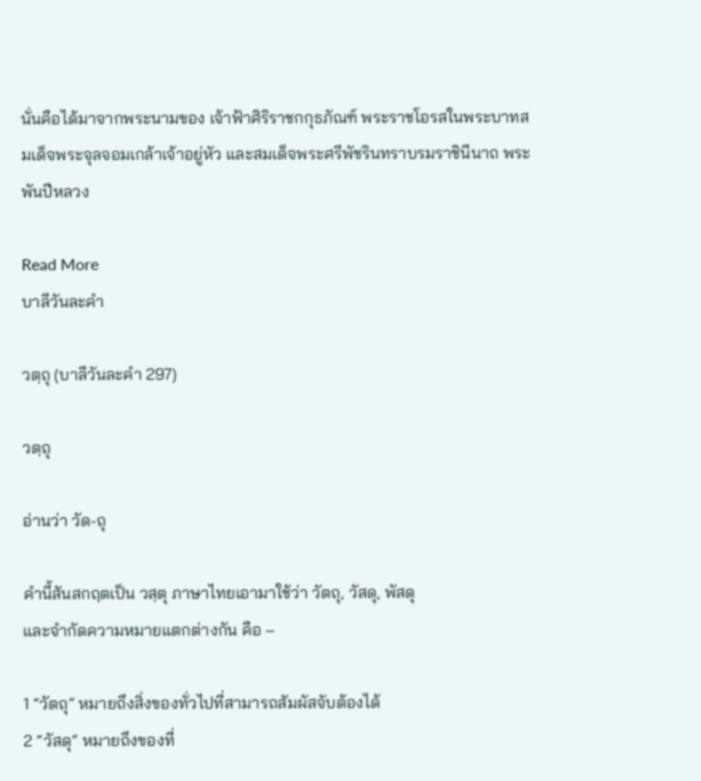นั่นคือได้มาจากพระนามของ เจ้าฟ้าศิริราชกกุธภัณฑ์ พระราชโอรสในพระบาทสมเด็จพระจุลจอมเกล้าเจ้าอยู่หัว และสมเด็จพระศรีพัชรินทราบรมราชินีนาถ พระพันปีหลวง

Read More
บาลีวันละคำ

วตฺถุ (บาลีวันละคำ 297)

วตฺถุ

อ่านว่า วัด-ถุ

คำนี้สันสกฤตเป็น วสฺตุ ภาษาไทยเอามาใช้ว่า วัตถุ, วัสดุ, พัสดุ
และจำกัดความหมายแตกต่างกัน คือ –

1 “วัตถุ” หมายถึงสิ่งของทั่วไปที่สามารถสัมผัสจับต้องได้
2 “วัสดุ” หมายถึงของที่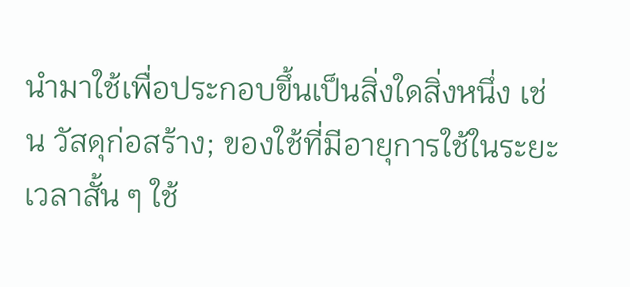นํามาใช้เพื่อประกอบขึ้นเป็นสิ่งใดสิ่งหนึ่ง เช่น วัสดุก่อสร้าง; ของใช้ที่มีอายุการใช้ในระยะเวลาสั้น ๆ ใช้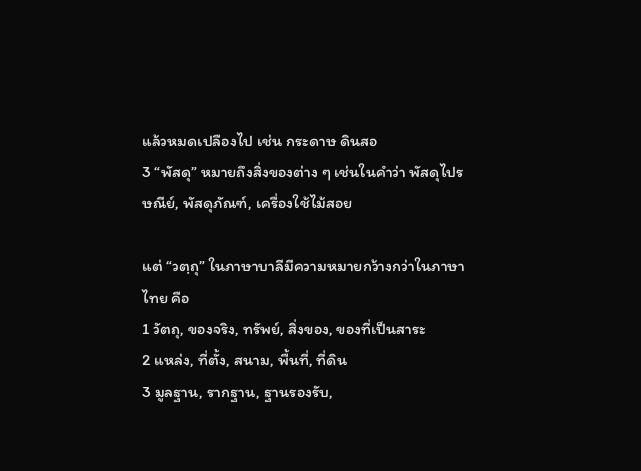แล้วหมดเปลืองไป เช่น กระดาษ ดินสอ
3 “พัสดุ” หมายถึงสิ่งของต่าง ๆ เช่นในคำว่า พัสดุไปรษณีย์, พัสดุภัณฑ์, เครื่องใช้ไม้สอย

แต่ “วตฺถุ” ในภาษาบาลีมีความหมายกว้างกว่าในภาษาไทย คือ
1 วัตถุ, ของจริง, ทรัพย์, สิ่งของ, ของที่เป็นสาระ
2 แหล่ง, ที่ตั้ง, สนาม, พื้นที่, ที่ดิน
3 มูลฐาน, รากฐาน, ฐานรองรับ,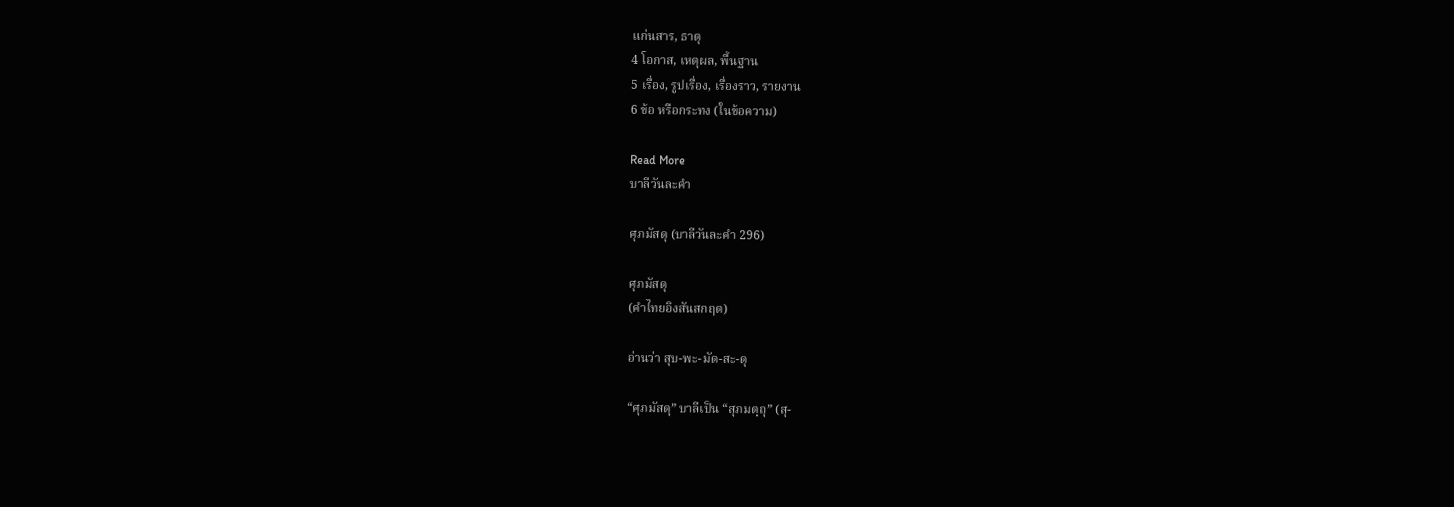แก่นสาร, ธาตุ
4 โอกาส, เหตุผล, พื้นฐาน
5 เรื่อง, รูปเรื่อง, เรื่องราว, รายงาน
6 ข้อ หรือกระทง (ในข้อความ)

Read More
บาลีวันละคำ

ศุภมัสดุ (บาลีวันละคำ 296)

ศุภมัสดุ
(คำไทยอิงสันสกฤต)

อ่านว่า สุบ-พะ-มัด-สะ-ดุ

“ศุภมัสดุ” บาลีเป็น “สุภมตฺถุ” (สุ-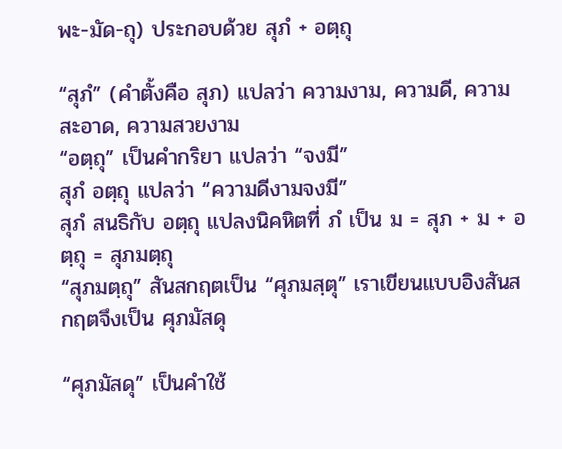พะ-มัด-ถุ) ประกอบด้วย สุภํ + อตฺถุ

“สุภํ” (คำตั้งคือ สุภ) แปลว่า ความงาม, ความดี, ความสะอาด, ความสวยงาม
“อตฺถุ” เป็นคำกริยา แปลว่า “จงมี”
สุภํ อตฺถุ แปลว่า “ความดีงามจงมี”
สุภํ สนธิกับ อตฺถุ แปลงนิคหิตที่ ภํ เป็น ม = สุภ + ม + อตฺถุ = สุภมตฺถุ
“สุภมตฺถุ” สันสกฤตเป็น “ศุภมสฺตุ” เราเขียนแบบอิงสันสกฤตจึงเป็น ศุภมัสดุ

“ศุภมัสดุ” เป็นคําใช้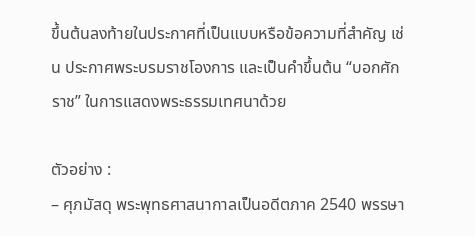ขึ้นต้นลงท้ายในประกาศที่เป็นแบบหรือข้อความที่สําคัญ เช่น ประกาศพระบรมราชโองการ และเป็นคำขึ้นต้น “บอกศักราช” ในการแสดงพระธรรมเทศนาด้วย

ตัวอย่าง :
– ศุภมัสดุ พระพุทธศาสนากาลเป็นอดีตภาค 2540 พรรษา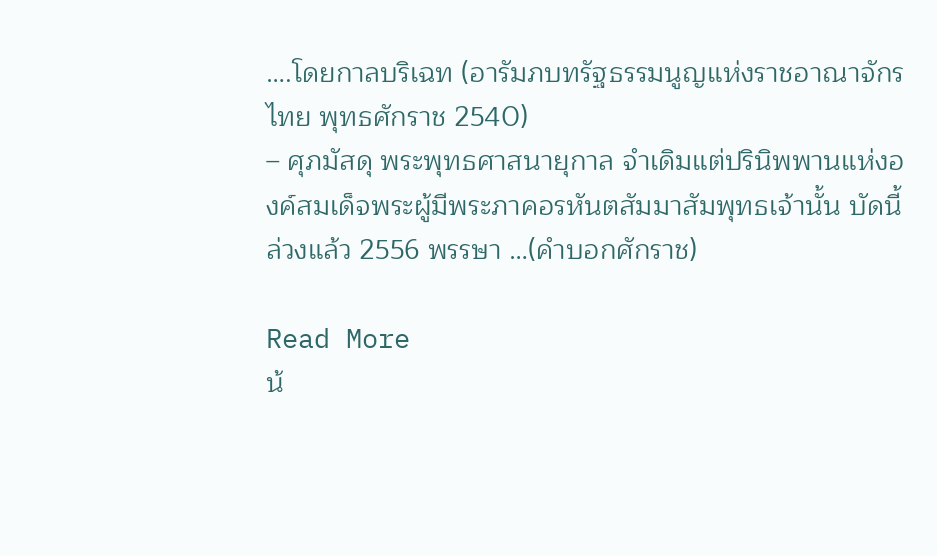….โดยกาลบริเฉท (อารัมภบทรัฐธรรมนูญแห่งราชอาณาจักรไทย พุทธศักราช 2540)
– ศุภมัสดุ พระพุทธศาสนายุกาล จำเดิมแต่ปรินิพพานแห่งองค์สมเด็จพระผู้มีพระภาคอรหันตสัมมาสัมพุทธเจ้านั้น บัดนี้ ล่วงแล้ว 2556 พรรษา …(คำบอกศักราช)

Read More
น้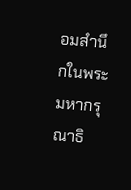อมสำนึกในพระมหากรุณาธิ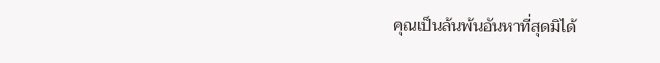คุณเป็นล้นพ้นอันหาที่สุดมิได้